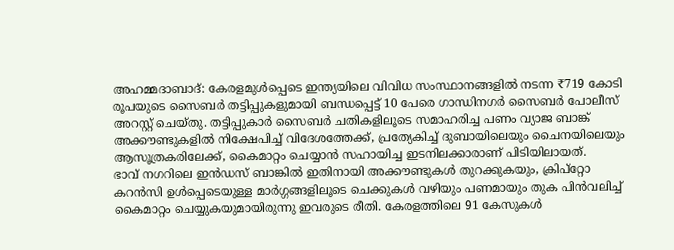അഹമ്മദാബാദ്: കേരളമുൾപ്പെടെ ഇന്ത്യയിലെ വിവിധ സംസ്ഥാനങ്ങളിൽ നടന്ന ₹719 കോടി രൂപയുടെ സൈബർ തട്ടിപ്പുകളുമായി ബന്ധപ്പെട്ട് 10 പേരെ ഗാന്ധിനഗർ സൈബർ പോലീസ് അറസ്റ്റ് ചെയ്തു. തട്ടിപ്പുകാർ സൈബർ ചതികളിലൂടെ സമാഹരിച്ച പണം വ്യാജ ബാങ്ക് അക്കൗണ്ടുകളിൽ നിക്ഷേപിച്ച് വിദേശത്തേക്ക്, പ്രത്യേകിച്ച് ദുബായിലെയും ചൈനയിലെയും ആസൂത്രകരിലേക്ക്, കൈമാറ്റം ചെയ്യാൻ സഹായിച്ച ഇടനിലക്കാരാണ് പിടിയിലായത്.
ഭാവ് നഗറിലെ ഇൻഡസ് ബാങ്കിൽ ഇതിനായി അക്കൗണ്ടുകൾ തുറക്കുകയും, ക്രിപ്റ്റോ കറൻസി ഉൾപ്പെടെയുള്ള മാർഗ്ഗങ്ങളിലൂടെ ചെക്കുകൾ വഴിയും പണമായും തുക പിൻവലിച്ച് കൈമാറ്റം ചെയ്യുകയുമായിരുന്നു ഇവരുടെ രീതി. കേരളത്തിലെ 91 കേസുകൾ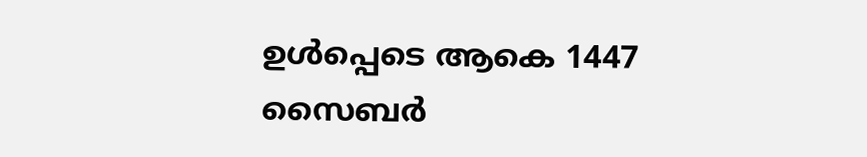ഉൾപ്പെടെ ആകെ 1447 സൈബർ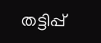തട്ടിപ്പ്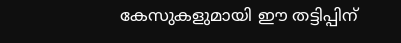കേസുകളുമായി ഈ തട്ടിപ്പിന്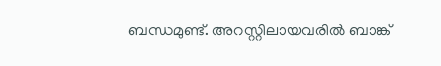ബന്ധമുണ്ട്. അറസ്റ്റിലായവരിൽ ബാങ്ക്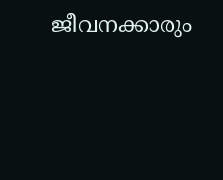ജീവനക്കാരും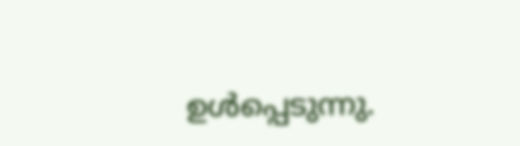ഉൾപ്പെടുന്നു.